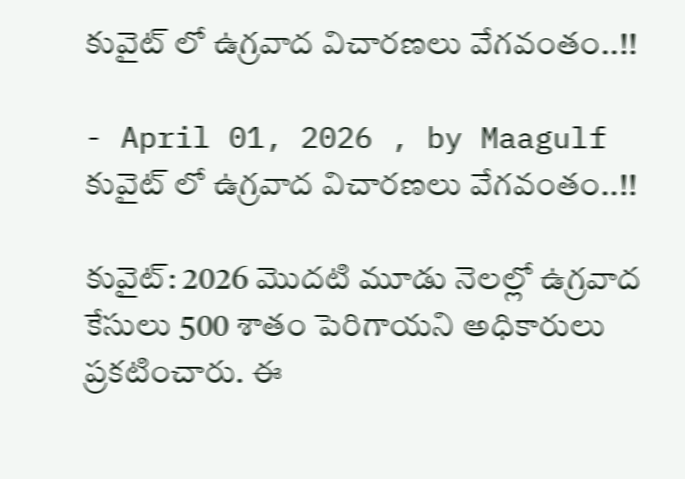కువైట్ లో ఉగ్రవాద విచారణలు వేగవంతం..!!

- April 01, 2026 , by Maagulf
కువైట్ లో ఉగ్రవాద విచారణలు వేగవంతం..!!

కువైట్: 2026 మొదటి మూడు నెలల్లో ఉగ్రవాద కేసులు 500 శాతం పెరిగాయని అధికారులు ప్రకటించారు. ఈ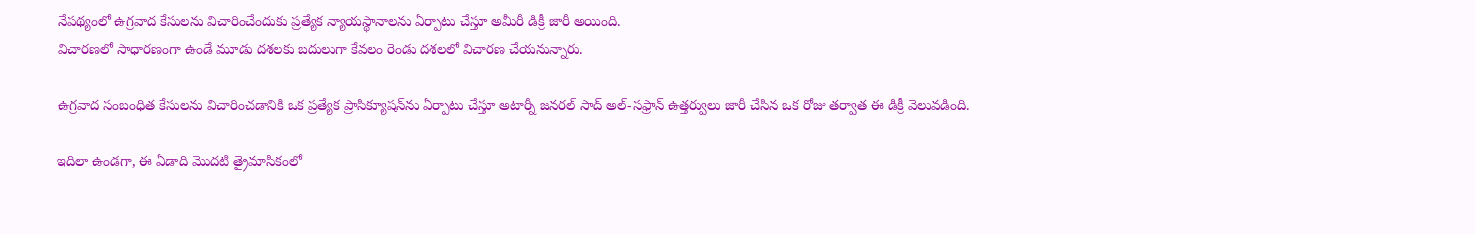నేపథ్యంలో ఉగ్రవాద కేసులను విచారించేందుకు ప్రత్యేక న్యాయస్థానాలను ఏర్పాటు చేస్తూ అమీరీ డిక్రీ జారీ అయింది.
విచారణలో సాధారణంగా ఉండే మూడు దశలకు బదులుగా కేవలం రెండు దశలలో విచారణ చేయనున్నారు.

ఉగ్రవాద సంబంధిత కేసులను విచారించడానికి ఒక ప్రత్యేక ప్రాసిక్యూషన్‌ను ఏర్పాటు చేస్తూ అటార్నీ జనరల్ సాద్ అల్-సఫ్రాన్ ఉత్తర్వులు జారీ చేసిన ఒక రోజు తర్వాత ఈ డిక్రీ వెలువడింది.

ఇదిలా ఉండగా, ఈ ఏడాది మొదటి త్రైమాసికంలో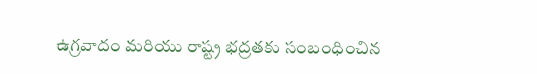ఉగ్రవాదం మరియు రాష్ట్ర భద్రతకు సంబంధించిన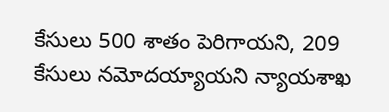కేసులు 500 శాతం పెరిగాయని, 209 కేసులు నమోదయ్యాయని న్యాయశాఖ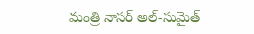మంత్రి నాసర్ అల్-సుమైత్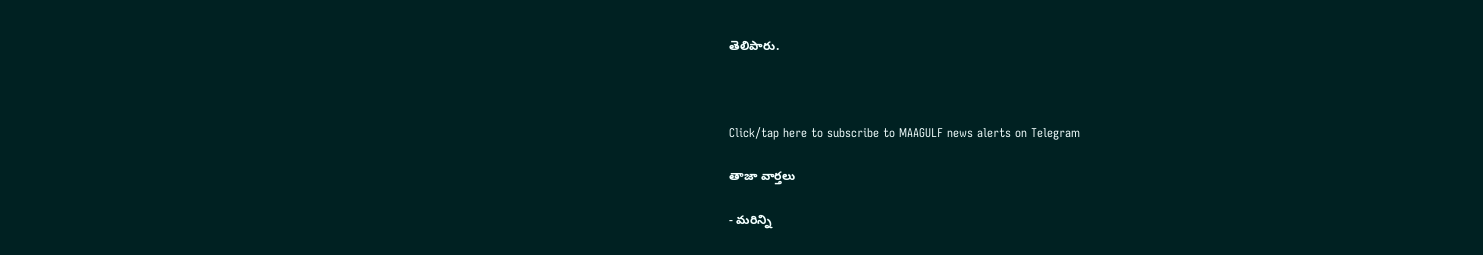తెలిపారు.



Click/tap here to subscribe to MAAGULF news alerts on Telegram

తాజా వార్తలు

- మరిన్ని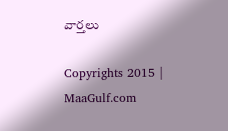వార్తలు

Copyrights 2015 | MaaGulf.com